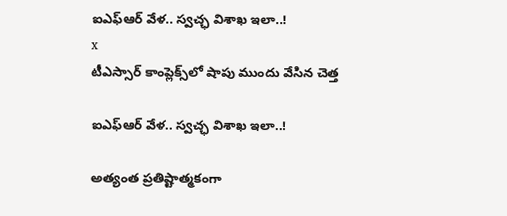ఐఎఫ్‌ఆర్‌ వేళ.. స్వచ్ఛ విశాఖ ఇలా..!
x
టీఎస్సార్‌ కాంప్లెక్స్‌లో షాపు ముందు వేసిన చెత్త

ఐఎఫ్‌ఆర్‌ వేళ.. స్వచ్ఛ విశాఖ ఇలా..!

అత్యంత ప్రతిష్టాత్మకంగా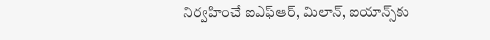నిర్వహించే ఐఎఫ్‌ఆర్, మిలాన్, ఐయాన్స్‌కు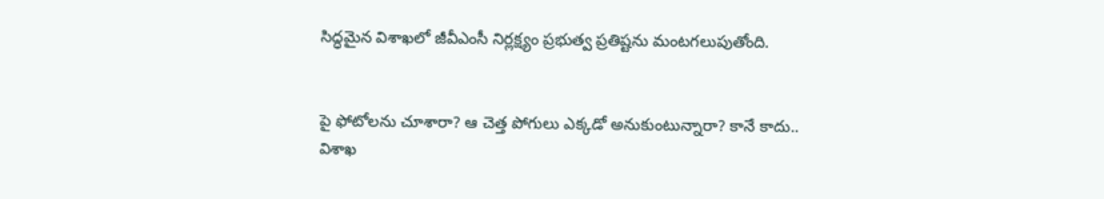సిద్ధమైన విశాఖలో జీవీఎంసీ నిర్లక్ష్యం ప్రభుత్వ ప్రతిష్టను మంటగలుపుతోంది.


పై ఫోటోలను చూశారా? ఆ చెత్త పోగులు ఎక్కడో అనుకుంటున్నారా? కానే కాదు.. విశాఖ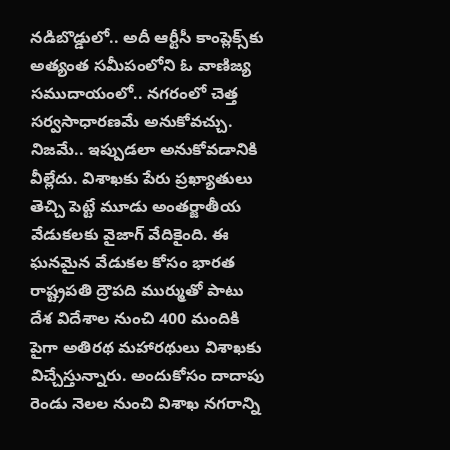నడిబొడ్డులో.. అదీ ఆర్టీసీ కాంప్లెక్స్‌కు అత్యంత సమీపంలోని ఓ వాణిజ్య సముదాయంలో.. నగరంలో చెత్త సర్వసాధారణమే అనుకోవచ్చు. నిజమే.. ఇప్పుడలా అనుకోవడానికి వీల్లేదు. విశాఖకు పేరు ప్రఖ్యాతులు తెచ్చి పెట్టే మూడు అంతర్జాతీయ వేడుకలకు వైజాగ్‌ వేదికైంది. ఈ ఘనమైన వేడుకల కోసం భారత రాష్ట్రపతి ద్రౌపది ముర్ముతో పాటు దేశ విదేశాల నుంచి 400 మందికి పైగా అతిరథ మహారథులు విశాఖకు విచ్చేస్తున్నారు. అందుకోసం దాదాపు రెండు నెలల నుంచి విశాఖ నగరాన్ని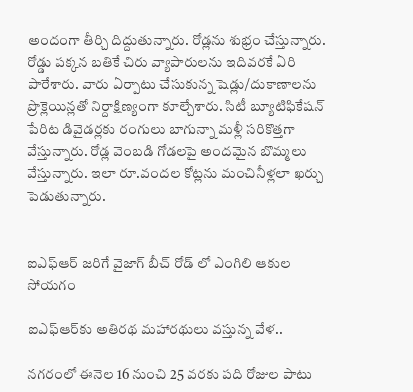అందంగా తీర్చి దిద్దుతున్నారు. రోడ్లను శుభ్రం చేస్తున్నారు. రోడ్డు పక్కన బతికే చిరు వ్యాపారులను ఇదివరకే ఏరి పారేశారు. వారు ఏర్పాటు చేసుకున్న షెడ్లు/దుకాణాలను ప్రొక్లెయిన్లతో నిర్దాక్షిణ్యంగా కూల్చేశారు. సిటీ బ్యూటిఫికేషన్‌ పేరిట డివైడర్లకు రంగులు బాగున్నా మళ్లీ సరికొత్తగా వేస్తున్నారు. రోడ్ల వెంబడి గోడలపై అందమైన బొమ్మలు వేస్తున్నారు. ఇలా రూ.వందల కోట్లను మంచినీళ్లలా ఖర్చు పెడుతున్నారు.


ఐఎఫ్ఆర్ జరిగే వైజాగ్ బీచ్ రోడ్ లో ఎంగిలి ఆకుల సోయగం

ఐఎఫ్‌ఆర్‌కు అతిరథ మహారథులు వస్తున్న వేళ..

నగరంలో ఈనెల 16 నుంచి 25 వరకు పది రోజుల పాటు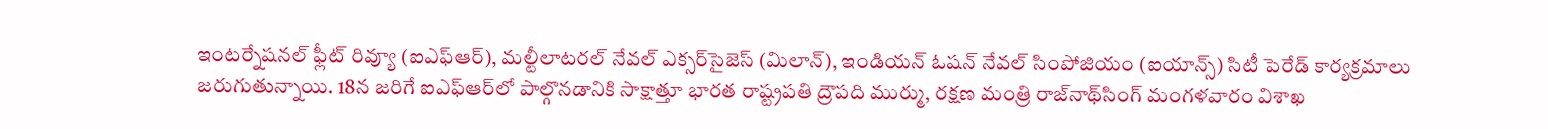ఇంటర్నేషనల్‌ ఫ్లీట్‌ రివ్యూ (ఐఎఫ్‌ఆర్‌), మల్టీలాటరల్‌ నేవల్‌ ఎక్సర్‌సైజెస్‌ (మిలాన్‌), ఇండియన్‌ ఓషన్‌ నేవల్‌ సింపోజియం (ఐయాన్స్‌) సిటీ పెరేడ్‌ కార్యక్రమాలు జరుగుతున్నాయి. 18న జరిగే ఐఎఫ్‌ఆర్‌లో పాల్గొనడానికి సాక్షాత్తూ భారత రాష్ట్రపతి ద్రౌపది ముర్ము, రక్షణ మంత్రి రాజ్‌నాథ్‌సింగ్‌ మంగళవారం విశాఖ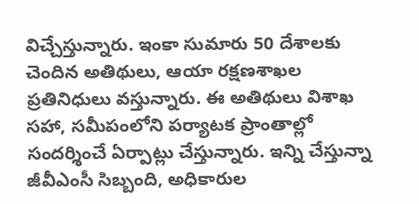విచ్చేస్తున్నారు. ఇంకా సుమారు 50 దేశాలకు చెందిన అతిథులు, ఆయా రక్షణశాఖల ప్రతినిధులు వస్తున్నారు. ఈ అతిథులు విశాఖ సహా, సమీపంలోని పర్యాటక ప్రాంతాల్లో సందర్శించే ఏర్పాట్లు చేస్తున్నారు. ఇన్ని చేస్తున్నా జీవీఎంసీ సిబ్బంది, అధికారుల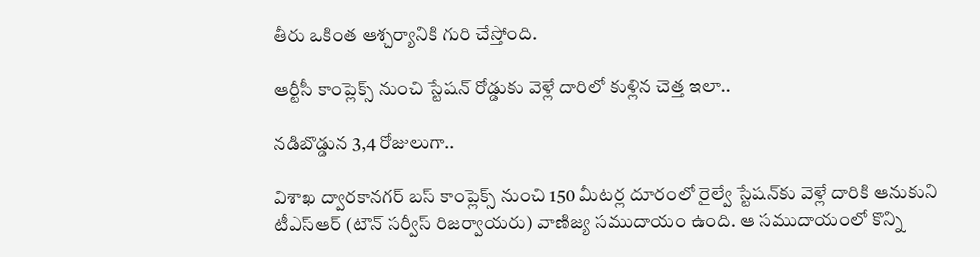తీరు ఒకింత ఆశ్చర్యానికి గురి చేస్తోంది.

ఆర్టీసీ కాంప్లెక్స్‌ నుంచి స్టేషన్‌ రోడ్డుకు వెళ్లే దారిలో కుళ్లిన చెత్త ఇలా..

నడిబొడ్డున 3,4 రోజులుగా..

విశాఖ ద్వారకానగర్‌ బస్‌ కాంప్లెక్స్‌ నుంచి 150 మీటర్ల దూరంలో రైల్వే స్టేషన్‌కు వెళ్లే దారికి ఆనుకుని టీఎస్‌ఆర్‌ (టౌన్‌ సర్వీస్‌ రిజర్వాయరు) వాణిజ్య సముదాయం ఉంది. ఆ సముదాయంలో కొన్ని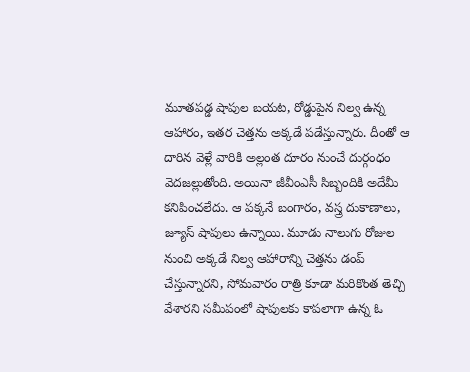మూతపడ్డ షాపుల బయట, రోడ్డుపైన నిల్వ ఉన్న ఆహారం, ఇతర చెత్తను అక్కడే పడేస్తున్నారు. దీంతో ఆ దారిన వెళ్లే వారికి అల్లంత దూరం నుంచే దుర్గంధం వెదజల్లుతోంది. అయినా జీవీంఎసీ సిబ్బందికి అదేమీ కనిపించలేదు. ఆ పక్కనే బంగారం, వస్త్ర దుకాణాలు, జ్యూస్‌ షాపులు ఉన్నాయి. మూడు నాలుగు రోజుల నుంచి అక్కడే నిల్వ ఆహారాన్ని చెత్తను డంప్‌ చేస్తున్నారని, సోమవారం రాత్రి కూడా మరికొంత తెచ్చి వేశారని సమీపంలో షాపులకు కాపలాగా ఉన్న ఓ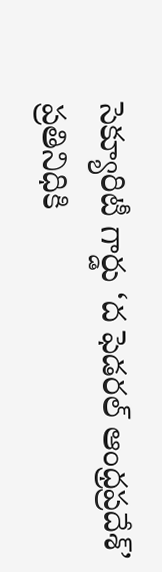సెక్యూరిటీ గార్డు ‘ద ఫెడరల్‌ ఆంధ్రప్రదేశ్‌’ ప్రతినిధికి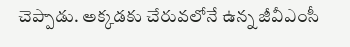చెప్పాడు. అక్కడకు చేరువలోనే ఉన్న జీవీఎంసీ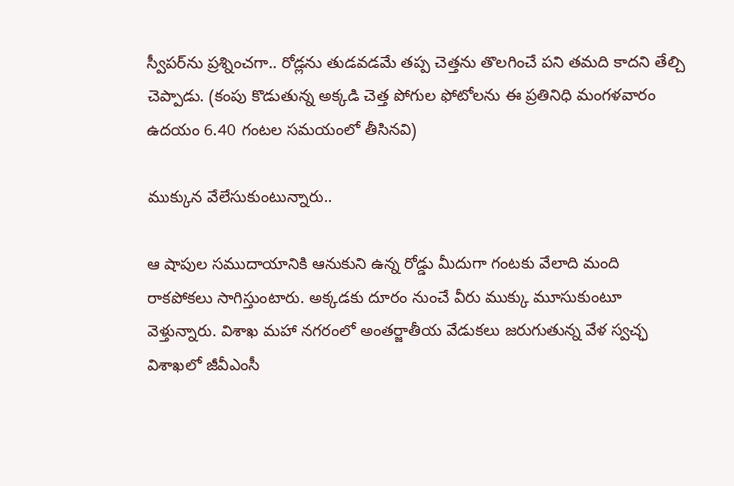స్వీపర్‌ను ప్రశ్నించగా.. రోడ్లను తుడవడమే తప్ప చెత్తను తొలగించే పని తమది కాదని తేల్చి చెప్పాడు. (కంపు కొడుతున్న అక్కడి చెత్త పోగుల ఫోటోలను ఈ ప్రతినిధి మంగళవారం ఉదయం 6.40 గంటల సమయంలో తీసినవి)

ముక్కున వేలేసుకుంటున్నారు..

ఆ షాపుల సముదాయానికి ఆనుకుని ఉన్న రోడ్డు మీదుగా గంటకు వేలాది మంది రాకపోకలు సాగిస్తుంటారు. అక్కడకు దూరం నుంచే వీరు ముక్కు మూసుకుంటూ వెళ్తున్నారు. విశాఖ మహా నగరంలో అంతర్జాతీయ వేడుకలు జరుగుతున్న వేళ స్వచ్ఛ విశాఖలో జీవీఎంసీ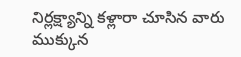నిర్లక్ష్యాన్ని కళ్లారా చూసిన వారు ముక్కున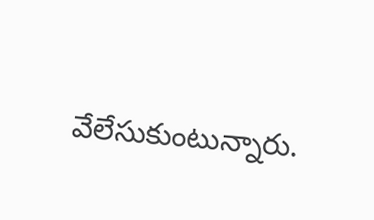వేలేసుకుంటున్నారు.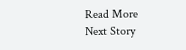Read More
Next Story